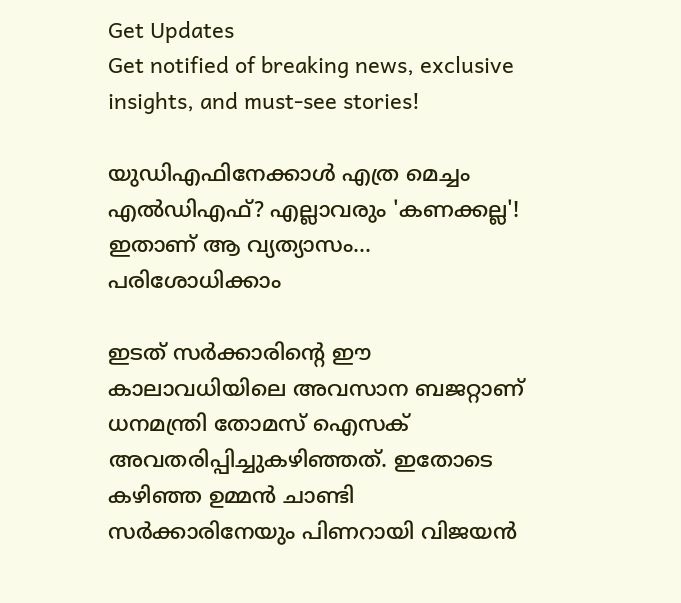Get Updates
Get notified of breaking news, exclusive insights, and must-see stories!

യുഡിഎഫിനേക്കാള്‍ എത്ര മെച്ചം എല്‍ഡിഎഫ്? എല്ലാവരും 'കണക്കല്ല'! ഇതാണ് ആ വ്യത്യാസം... പരിശോധിക്കാം

ഇടത് സര്‍ക്കാരിന്റെ ഈ കാലാവധിയിലെ അവസാന ബജറ്റാണ് ധനമന്ത്രി തോമസ് ഐസക് അവതരിപ്പിച്ചുകഴിഞ്ഞത്. ഇതോടെ കഴിഞ്ഞ ഉമ്മന്‍ ചാണ്ടി സര്‍ക്കാരിനേയും പിണറായി വിജയന്‍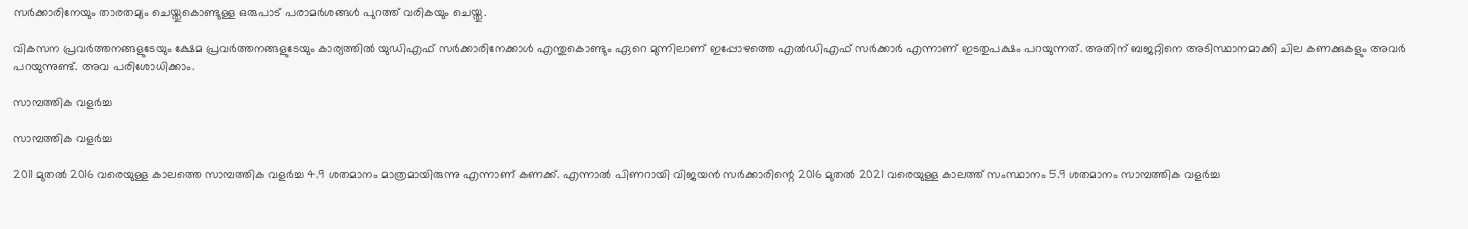സര്‍ക്കാരിനേയും താരതമ്യം ചെയ്തുകൊണ്ടുള്ള ഒരുപാട് പരാമര്‍ശങ്ങള്‍ പുറത്ത് വരികയും ചെയ്തു.

വികസന പ്രവര്‍ത്തനങ്ങളുടേയും ക്ഷേമ പ്രവര്‍ത്തനങ്ങളുടേയും കാര്യത്തില്‍ യുഡിഎഫ് സര്‍ക്കാരിനേക്കാള്‍ എന്തുകൊണ്ടും ഏറെ മുന്നിലാണ് ഇപ്പോഴത്തെ എല്‍ഡിഎഫ് സര്‍ക്കാര്‍ എന്നാണ് ഇടതുപക്ഷം പറയുന്നത്. അതിന് ബജറ്റിനെ അടിസ്ഥാനമാക്കി ചില കണക്കുകളും അവര്‍ പറയുന്നുണ്ട്. അവ പരിശോധിക്കാം.

സാമ്പത്തിക വളര്‍ച്ച

സാമ്പത്തിക വളര്‍ച്ച

2011 മുതല്‍ 2016 വരെയുള്ള കാലത്തെ സാമ്പത്തിക വളര്‍ച്ച 4.9 ശതമാനം മാത്രമായിരുന്നു എന്നാണ് കണക്ക്. എന്നാല്‍ പിണറായി വിജയന്‍ സര്‍ക്കാരിന്റെ 2016 മുതല്‍ 2021 വരെയുള്ള കാലത്ത് സംസ്ഥാനം 5.9 ശതമാനം സാമ്പത്തിക വളര്‍ച്ച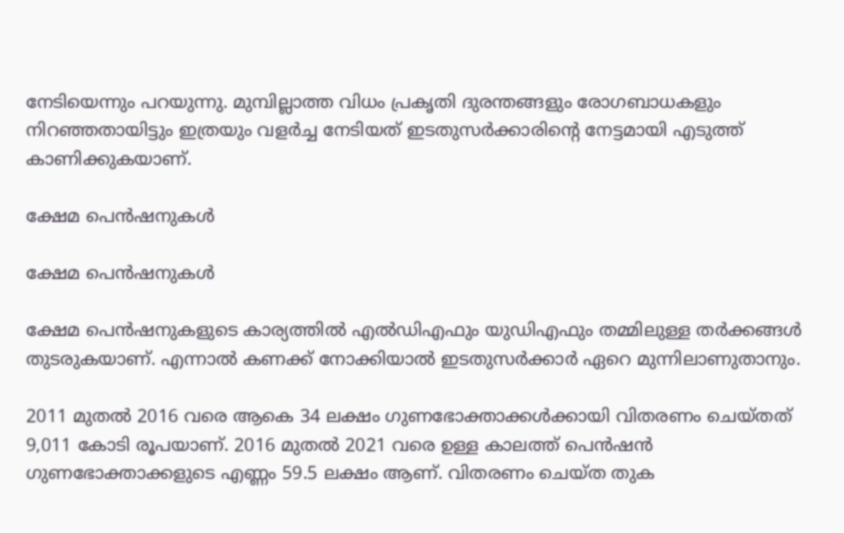നേടിയെന്നും പറയുന്നു. മുമ്പില്ലാത്ത വിധം പ്രകൃതി ദുരന്തങ്ങളും രോഗബാധകളും നിറഞ്ഞതായിട്ടും ഇത്രയും വളര്‍ച്ച നേടിയത് ഇടതുസര്‍ക്കാരിന്റെ നേട്ടമായി എടുത്ത് കാണിക്കുകയാണ്.

ക്ഷേമ പെന്‍ഷനുകള്‍

ക്ഷേമ പെന്‍ഷനുകള്‍

ക്ഷേമ പെന്‍ഷനുകളുടെ കാര്യത്തില്‍ എല്‍ഡിഎഫും യുഡിഎഫും തമ്മിലുള്ള തര്‍ക്കങ്ങള്‍ തുടരുകയാണ്. എന്നാല്‍ കണക്ക് നോക്കിയാല്‍ ഇടതുസര്‍ക്കാര്‍ ഏറെ മുന്നിലാണുതാനും.

2011 മുതല്‍ 2016 വരെ ആകെ 34 ലക്ഷം ഗുണഭോക്താക്കള്‍ക്കായി വിതരണം ചെയ്തത് 9,011 കോടി രൂപയാണ്. 2016 മുതല്‍ 2021 വരെ ഉള്ള കാലത്ത് പെന്‍ഷന്‍ ഗുണഭോക്താക്കളുടെ എണ്ണം 59.5 ലക്ഷം ആണ്. വിതരണം ചെയ്ത തുക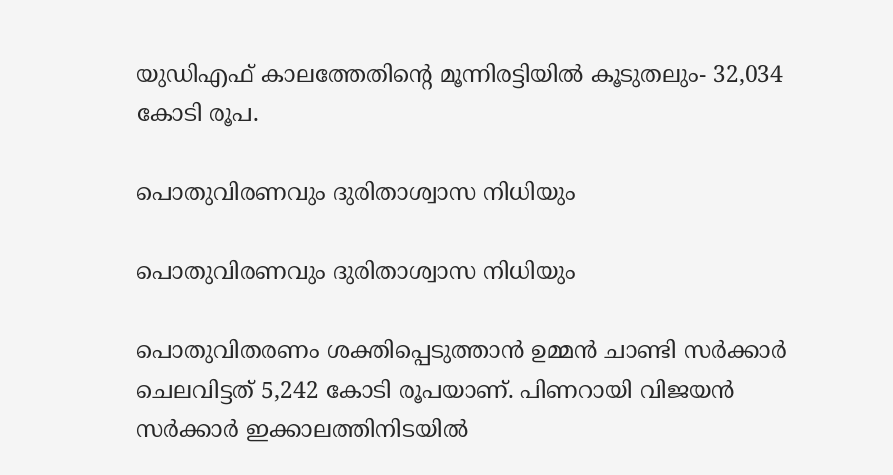യുഡിഎഫ് കാലത്തേതിന്റെ മൂന്നിരട്ടിയില്‍ കൂടുതലും- 32,034 കോടി രൂപ.

പൊതുവിരണവും ദുരിതാശ്വാസ നിധിയും

പൊതുവിരണവും ദുരിതാശ്വാസ നിധിയും

പൊതുവിതരണം ശക്തിപ്പെടുത്താന്‍ ഉമ്മന്‍ ചാണ്ടി സര്‍ക്കാര്‍ ചെലവിട്ടത് 5,242 കോടി രൂപയാണ്. പിണറായി വിജയന്‍ സര്‍ക്കാര്‍ ഇക്കാലത്തിനിടയില്‍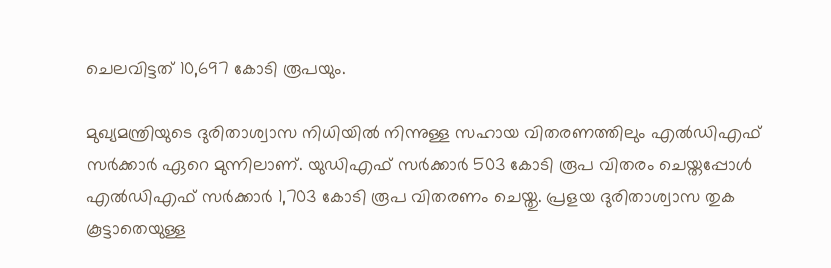ചെലവിട്ടത് 10,697 കോടി രൂപയും.

മുഖ്യമന്ത്രിയുടെ ദുരിതാശ്വാസ നിധിയില്‍ നിന്നുള്ള സഹായ വിതരണത്തിലും എല്‍ഡിഎഫ് സര്‍ക്കാര്‍ ഏറെ മുന്നിലാണ്. യുഡിഎഫ് സര്‍ക്കാര്‍ 503 കോടി രൂപ വിതരം ചെയ്തപ്പോള്‍ എല്‍ഡിഎഫ് സര്‍ക്കാര്‍ 1,703 കോടി രൂപ വിതരണം ചെയ്തു. പ്രളയ ദുരിതാശ്വാസ തുക കൂട്ടാതെയുള്ള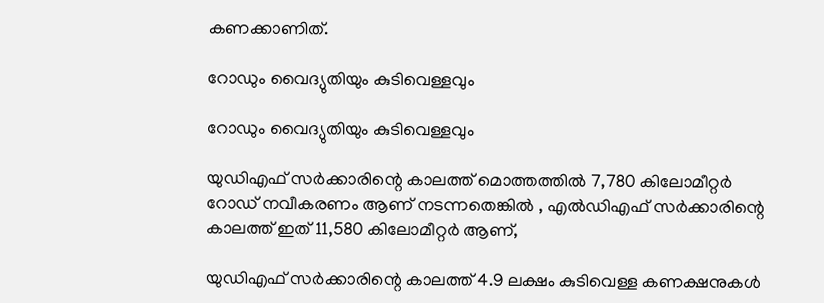കണക്കാണിത്.

റോഡും വൈദ്യുതിയും കുടിവെള്ളവും

റോഡും വൈദ്യുതിയും കുടിവെള്ളവും

യുഡിഎഫ് സര്‍ക്കാരിന്റെ കാലത്ത് മൊത്തത്തില്‍ 7,780 കിലോമീറ്റര്‍ റോഡ് നവീകരണം ആണ് നടന്നതെങ്കില്‍ , എല്‍ഡിഎഫ് സര്‍ക്കാരിന്റെ കാലത്ത് ഇത് 11,580 കിലോമീറ്റര്‍ ആണ്,

യുഡിഎഫ് സര്‍ക്കാരിന്റെ കാലത്ത് 4.9 ലക്ഷം കുടിവെള്ള കണക്ഷനുകള്‍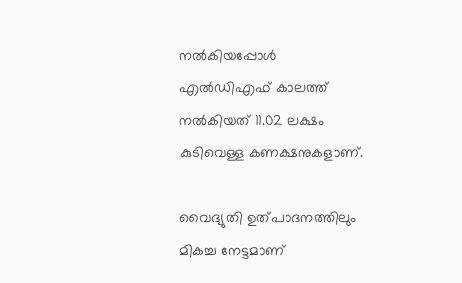നല്‍കിയപ്പോള്‍ എല്‍ഡിഎഫ് കാലത്ത് നല്‍കിയത് 11.02 ലക്ഷം കുടിവെള്ള കണക്ഷനുകളാണ്.

വൈദ്യുതി ഉത്പാദനത്തിലും മികച്ച നേട്ടമാണ്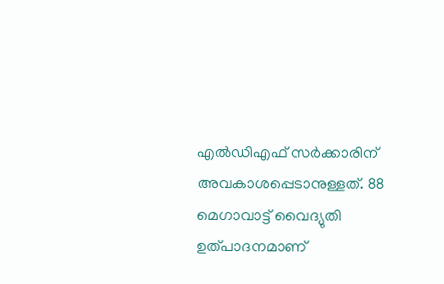എല്‍ഡിഎഫ് സര്‍ക്കാരിന് അവകാശപ്പെടാനുള്ളത്. 88 മെഗാവാട്ട് വൈദ്യുതി ഉത്പാദനമാണ്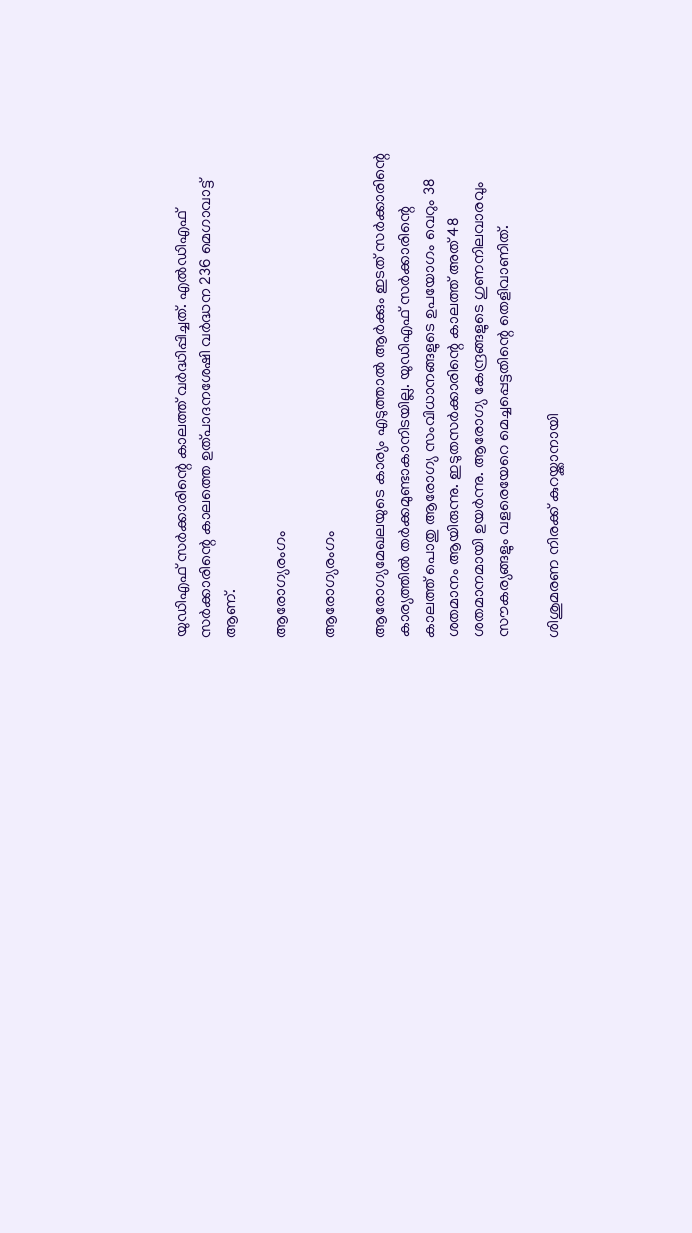യുഡിഎഫ് സര്‍ക്കാരിന്റെ കാലത്ത് വര്‍ദ്ധിപ്പിച്ചത്. എല്‍ഡിഎഫ് സര്‍ക്കാരിന്റെ കാലത്തെ ഉത്പാദനശേഷി വര്‍ദ്ധന 236 മെഗാവാട്ട് ആണ്.

ആരോഗ്യരംഗം

ആരോഗ്യരംഗം

ആരോഗ്യമേഖലയുടെ കാര്യം എടുത്താല്‍ ആര്‍ക്കും ഇടത് സര്‍ക്കാരിന്റെ കാര്യത്തില്‍ തര്‍ക്കമുണ്ടാകാനിടയില്ല. യുഡിഎഫ് സര്‍ക്കാരിന്റെ കാലത്ത് പൊതു ആരോഗ്യ സംവിധാനങ്ങളുടെ ഉപയോഗം വെറും 38 ശതമാനം ആയിരുന്നു. ഇടുതസര്‍ക്കാരിന്റെ കാലത്ത് അത് 48 ശതമാനമായി ഉയര്‍ന്നു. ആരോഗ്യ കേന്ദ്രങ്ങളുടെ ഗുണനിലവാരവും സൗകര്യങ്ങളും വളരെയേറെ മെച്ചപ്പെട്ടതിന്റെ തെളിവാണിത്.

ശിശുമരണ നിരക്ക് കുറയ്ക്കാനായി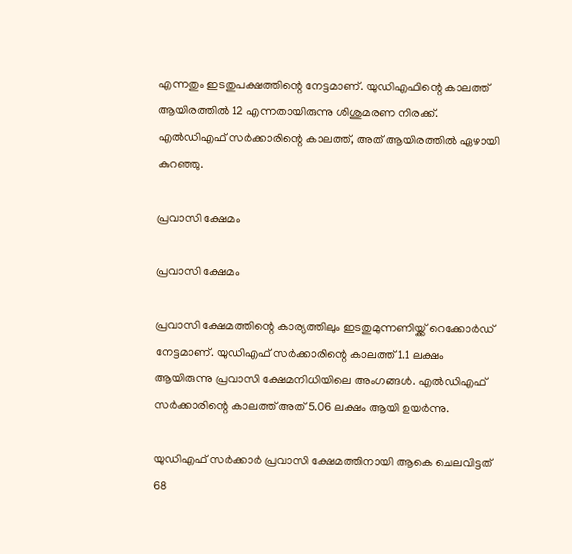എന്നതും ഇടതുപക്ഷത്തിന്റെ നേട്ടമാണ്. യുഡിഎഫിന്റെ കാലത്ത് ആയിരത്തില്‍ 12 എന്നതായിരുന്നു ശിശുമരണ നിരക്ക്. എല്‍ഡിഎഫ് സര്‍ക്കാരിന്റെ കാലത്ത്, അത് ആയിരത്തില്‍ ഏഴായി കുറഞ്ഞു.

പ്രവാസി ക്ഷേമം

പ്രവാസി ക്ഷേമം

പ്രവാസി ക്ഷേമത്തിന്റെ കാര്യത്തിലും ഇടതുമുന്നണിയ്ക്ക് റെക്കോര്‍ഡ് നേട്ടമാണ്. യുഡിഎഫ് സര്‍ക്കാരിന്റെ കാലത്ത് 1.1 ലക്ഷം ആയിരുന്നു പ്രവാസി ക്ഷേമനിധിയിലെ അംഗങ്ങള്‍. എല്‍ഡിഎഫ് സര്‍ക്കാരിന്റെ കാലത്ത് അത് 5.06 ലക്ഷം ആയി ഉയര്‍ന്നു.

യുഡിഎഫ് സര്‍ക്കാര്‍ പ്രവാസി ക്ഷേമത്തിനായി ആകെ ചെലവിട്ടത് 68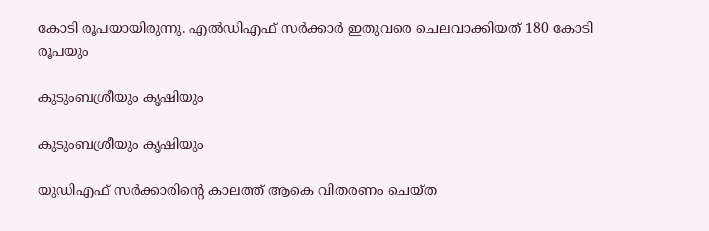കോടി രൂപയായിരുന്നു. എല്‍ഡിഎഫ് സര്‍ക്കാര്‍ ഇതുവരെ ചെലവാക്കിയത് 180 കോടി രൂപയും

കുടുംബശ്രീയും കൃഷിയും

കുടുംബശ്രീയും കൃഷിയും

യുഡിഎഫ് സര്‍ക്കാരിന്റെ കാലത്ത് ആകെ വിതരണം ചെയ്ത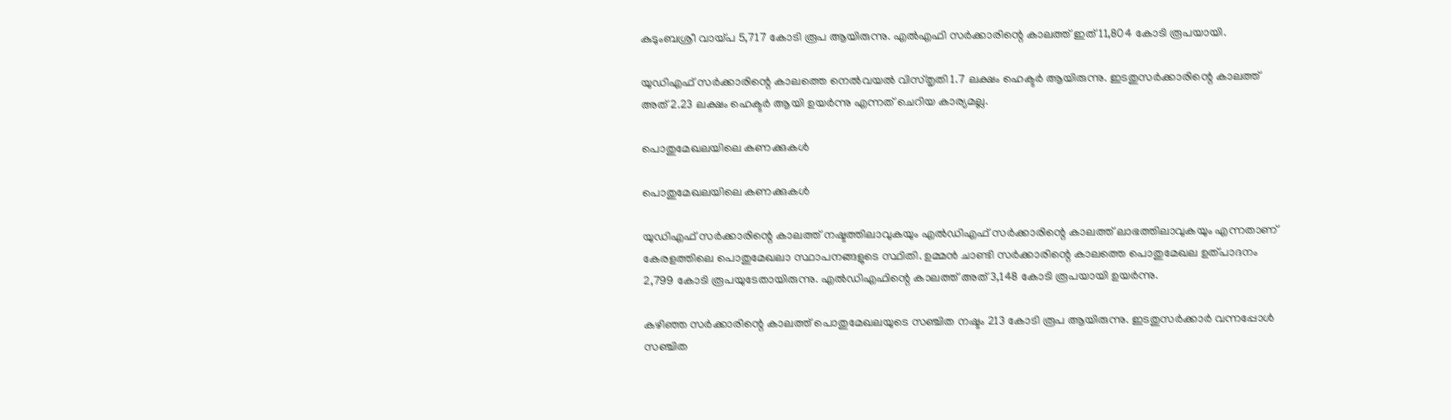കുടുംബശ്രീ വായ്പ 5,717 കോടി രൂപ ആയിരുന്നു. എല്‍എഫി സര്‍ക്കാരിന്റെ കാലത്ത് ഇത് 11,804 കോടി രൂപയായി.

യുഡിഎഫ് സര്‍ക്കാരിന്റെ കാലത്തെ നെല്‍വയല്‍ വിസ്തൃതി 1.7 ലക്ഷം ഹെക്ടര്‍ ആയിരുന്നു. ഇടതുസര്‍ക്കാരിന്റെ കാലത്ത് അത് 2.23 ലക്ഷം ഹെക്ടര്‍ ആയി ഉയര്‍ന്നു എന്നത് ചെറിയ കാര്യമല്ല.

പൊതുമേഖലയിലെ കണക്കുകള്‍

പൊതുമേഖലയിലെ കണക്കുകള്‍

യുഡിഎഫ് സര്‍ക്കാരിന്റെ കാലത്ത് നഷ്ടത്തിലാവുകയും എല്‍ഡിഎഫ് സര്‍ക്കാരിന്റെ കാലത്ത് ലാഭത്തിലാവുകയും എന്നതാണ് കേരളത്തിലെ പൊതുമേഖലാ സ്ഥാപനങ്ങളുടെ സ്ഥിതി. ഉമ്മന്‍ ചാണ്ടി സര്‍ക്കാരിന്റെ കാലത്തെ പൊതുമേഖല ഉത്പാദനം 2,799 കോടി രൂപയുടേതായിരുന്നു. എല്‍ഡിഎഫിന്റെ കാലത്ത് അത് 3,148 കോടി രൂപയായി ഉയര്‍ന്നു.

കഴിഞ്ഞ സര്‍ക്കാരിന്റെ കാലത്ത് പൊതുമേഖലയുടെ സഞ്ചിത നഷ്ടം 213 കോടി രൂപ ആയിരുന്നു. ഇടതുസര്‍ക്കാര്‍ വന്നപ്പോള്‍ സഞ്ചിത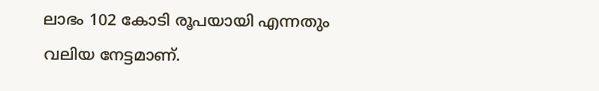ലാഭം 102 കോടി രൂപയായി എന്നതും വലിയ നേട്ടമാണ്.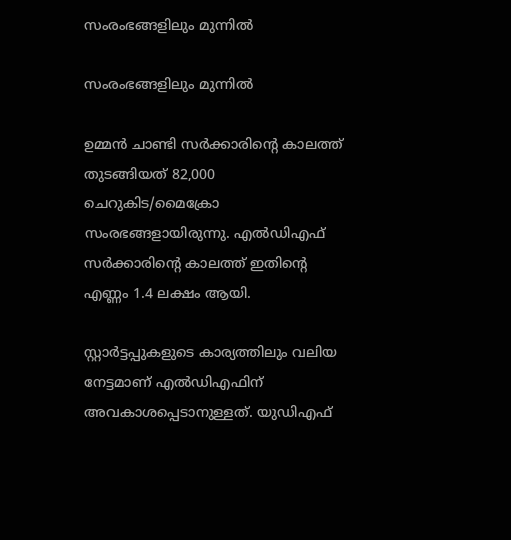സംരംഭങ്ങളിലും മുന്നില്‍

സംരംഭങ്ങളിലും മുന്നില്‍

ഉമ്മന്‍ ചാണ്ടി സര്‍ക്കാരിന്റെ കാലത്ത് തുടങ്ങിയത് 82,000 ചെറുകിട/മൈക്രോ സംരഭങ്ങളായിരുന്നു. എല്‍ഡിഎഫ് സര്‍ക്കാരിന്റെ കാലത്ത് ഇതിന്റെ എണ്ണം 1.4 ലക്ഷം ആയി.

സ്റ്റാര്‍ട്ടപ്പുകളുടെ കാര്യത്തിലും വലിയ നേട്ടമാണ് എല്‍ഡിഎഫിന് അവകാശപ്പെടാനുള്ളത്. യുഡിഎഫ്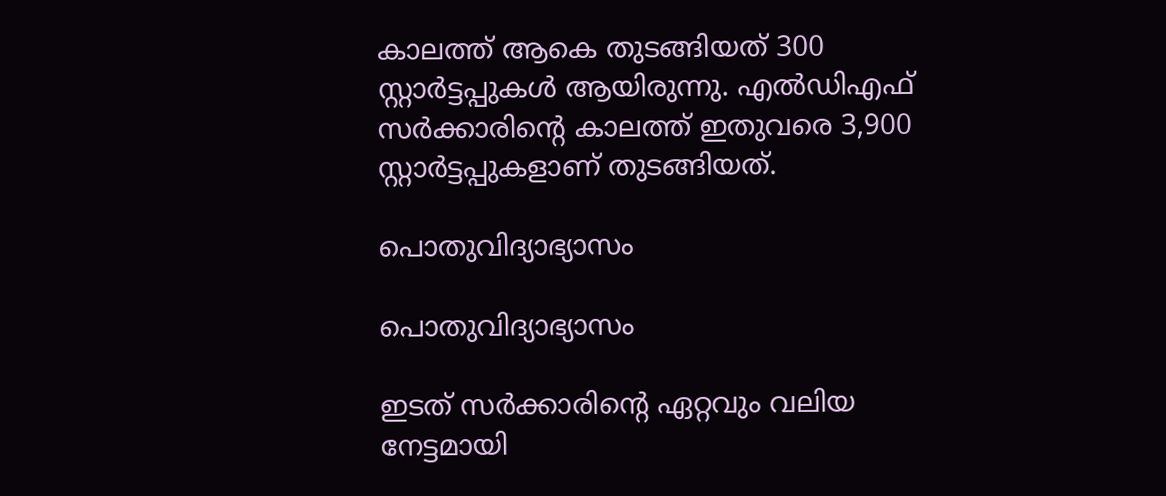കാലത്ത് ആകെ തുടങ്ങിയത് 300 സ്റ്റാര്‍ട്ടപ്പുകള്‍ ആയിരുന്നു. എല്‍ഡിഎഫ് സര്‍ക്കാരിന്റെ കാലത്ത് ഇതുവരെ 3,900 സ്റ്റാര്‍ട്ടപ്പുകളാണ് തുടങ്ങിയത്.

പൊതുവിദ്യാഭ്യാസം

പൊതുവിദ്യാഭ്യാസം

ഇടത് സര്‍ക്കാരിന്റെ ഏറ്റവും വലിയ നേട്ടമായി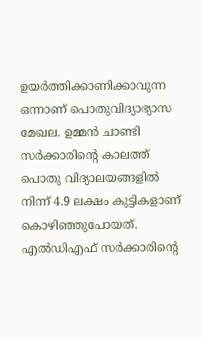ഉയര്‍ത്തിക്കാണിക്കാവുന്ന ഒന്നാണ് പൊതുവിദ്യാഭ്യാസ മേഖല. ഉമ്മന്‍ ചാണ്ടി സര്‍ക്കാരിന്റെ കാലത്ത് പൊതു വിദ്യാലയങ്ങളില്‍ നിന്ന് 4.9 ലക്ഷം കുട്ടികളാണ് കൊഴിഞ്ഞുപോയത്. എല്‍ഡിഎഫ് സര്‍ക്കാരിന്റെ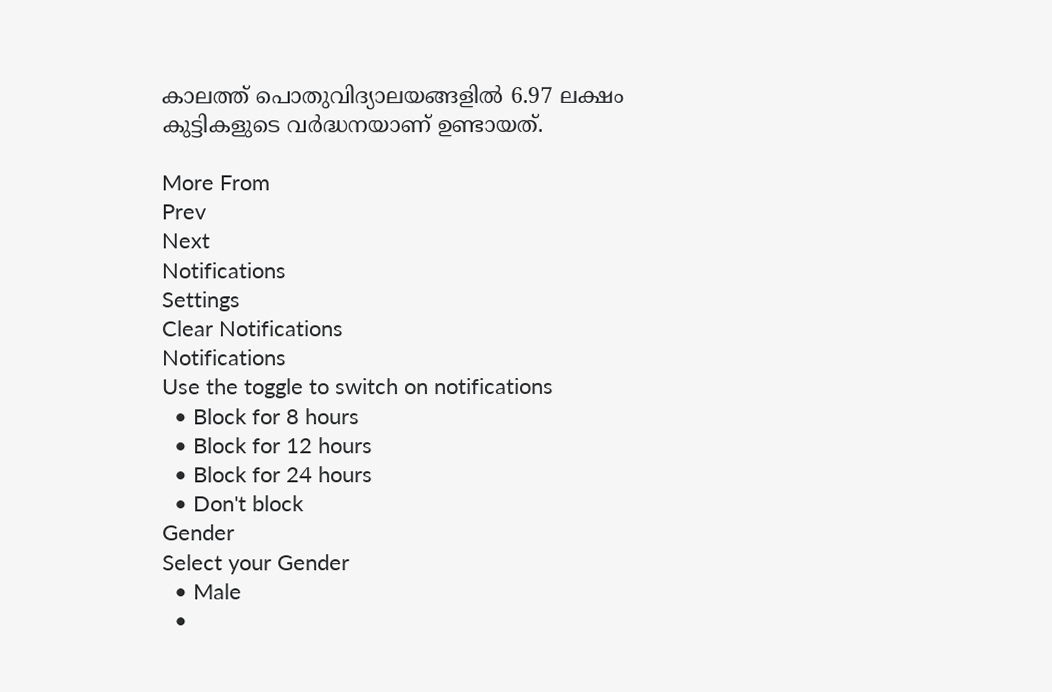കാലത്ത് പൊതുവിദ്യാലയങ്ങളില്‍ 6.97 ലക്ഷം കുട്ടികളുടെ വര്‍ദ്ധനയാണ് ഉണ്ടായത്.

More From
Prev
Next
Notifications
Settings
Clear Notifications
Notifications
Use the toggle to switch on notifications
  • Block for 8 hours
  • Block for 12 hours
  • Block for 24 hours
  • Don't block
Gender
Select your Gender
  • Male
  •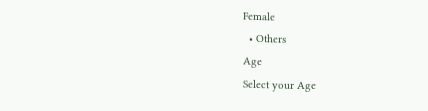Female
  • Others
Age
Select your Age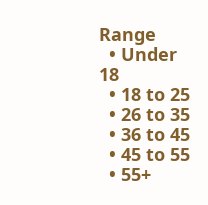Range
  • Under 18
  • 18 to 25
  • 26 to 35
  • 36 to 45
  • 45 to 55
  • 55+